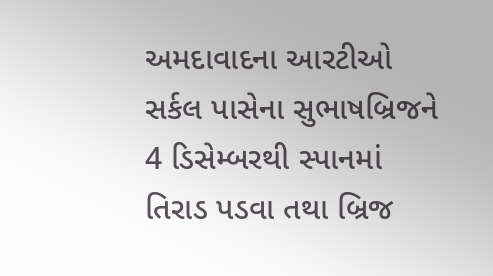અમદાવાદના આરટીઓ સર્કલ પાસેના સુભાષબ્રિજને 4 ડિસેમ્બરથી સ્પાનમાં તિરાડ પડવા તથા બ્રિજ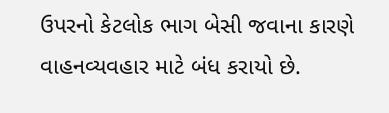ઉપરનો કેટલોક ભાગ બેસી જવાના કારણે વાહનવ્યવહાર માટે બંધ કરાયો છે.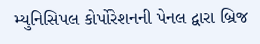મ્યુનિસિપલ કોર્પોરેશનની પેનલ દ્વારા બ્રિજ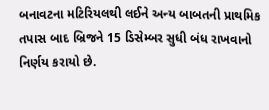બનાવટના મટિરિયલથી લઈને અન્ય બાબતની પ્રાથમિક તપાસ બાદ બ્રિજને 15 ડિસેમ્બર સુધી બંધ રાખવાનો નિર્ણય કરાયો છે.